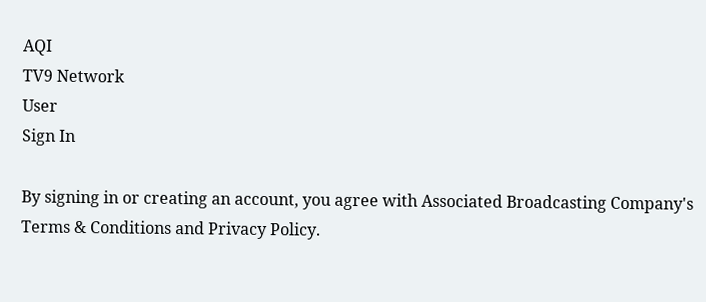AQI
TV9 Network
User
Sign In

By signing in or creating an account, you agree with Associated Broadcasting Company's Terms & Conditions and Privacy Policy.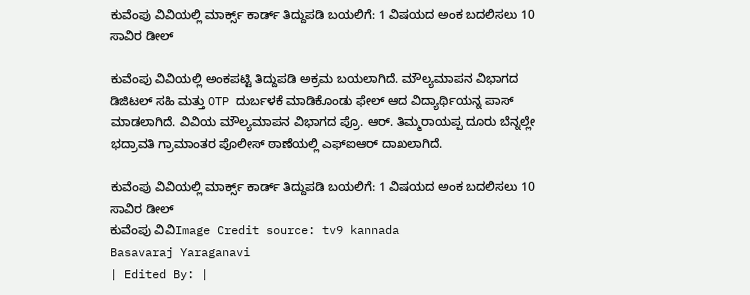ಕುವೆಂಪು ವಿವಿಯಲ್ಲಿ ಮಾರ್ಕ್ಸ್ ಕಾರ್ಡ್ ತಿದ್ದುಪಡಿ ಬಯಲಿಗೆ: 1 ವಿಷಯದ ಅಂಕ ಬದಲಿಸಲು 10 ಸಾವಿರ ಡೀಲ್

ಕುವೆಂಪು ವಿವಿಯಲ್ಲಿ ಅಂಕಪಟ್ಟಿ ತಿದ್ದುಪಡಿ ಅಕ್ರಮ ಬಯಲಾಗಿದೆ. ಮೌಲ್ಯಮಾಪನ ವಿಭಾಗದ ಡಿಜಿಟಲ್ ಸಹಿ ಮತ್ತು OTP ದುರ್ಬಳಕೆ ಮಾಡಿಕೊಂಡು ಫೇಲ್ ಆದ ವಿದ್ಯಾರ್ಥಿಯನ್ನ ಪಾಸ್ ಮಾಡಲಾಗಿದೆ. ವಿವಿಯ ಮೌಲ್ಯಮಾಪನ ವಿಭಾಗದ ಪ್ರೊ. ಆರ್. ತಿಮ್ಮರಾಯಪ್ಪ ದೂರು ಬೆನ್ನಲ್ಲೇ ಭದ್ರಾವತಿ ಗ್ರಾಮಾಂತರ ಪೊಲೀಸ್ ಠಾಣೆಯಲ್ಲಿ ಎಫ್‌ಐಆರ್ ದಾಖಲಾಗಿದೆ.

ಕುವೆಂಪು ವಿವಿಯಲ್ಲಿ ಮಾರ್ಕ್ಸ್ ಕಾರ್ಡ್ ತಿದ್ದುಪಡಿ ಬಯಲಿಗೆ: 1 ವಿಷಯದ ಅಂಕ ಬದಲಿಸಲು 10 ಸಾವಿರ ಡೀಲ್
ಕುವೆಂಪು ವಿವಿImage Credit source: tv9 kannada
Basavaraj Yaraganavi
| Edited By: |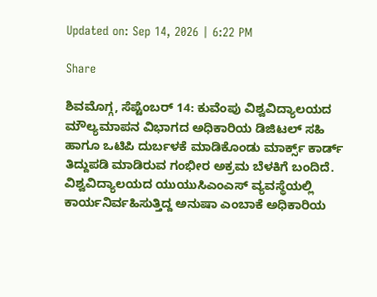Updated on: Sep 14, 2026 | 6:22 PM

Share

ಶಿವಮೊಗ್ಗ, ಸೆಪ್ಟೆಂಬರ್ 14: ಕುವೆಂಪು ವಿಶ್ವವಿದ್ಯಾಲಯದ ಮೌಲ್ಯಮಾಪನ ವಿಭಾಗದ ಅಧಿಕಾರಿಯ ಡಿಜಿಟಲ್ ಸಹಿ ಹಾಗೂ ಒಟಿಪಿ ದುರ್ಬಳಕೆ ಮಾಡಿಕೊಂಡು ಮಾರ್ಕ್ಸ್‌ ಕಾರ್ಡ್ ತಿದ್ದುಪಡಿ ಮಾಡಿರುವ ಗಂಭೀರ ಅಕ್ರಮ ಬೆಳಕಿಗೆ ಬಂದಿದೆ. ವಿಶ್ವವಿದ್ಯಾಲಯದ ಯುಯುಸಿಎಂಎಸ್ ವ್ಯವಸ್ಥೆಯಲ್ಲಿ ಕಾರ್ಯನಿರ್ವಹಿಸುತ್ತಿದ್ದ ಅನುಷಾ ಎಂಬಾಕೆ ಅಧಿಕಾರಿಯ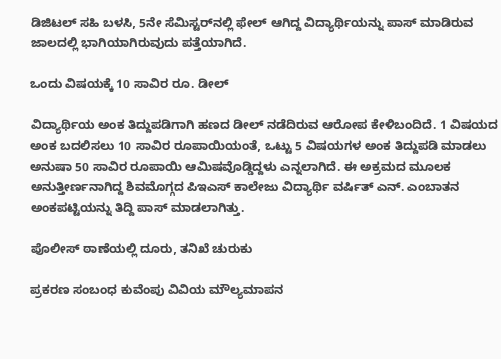ಡಿಜಿಟಲ್ ಸಹಿ ಬಳಸಿ, 5ನೇ ಸೆಮಿಸ್ಟರ್‌ನಲ್ಲಿ ಫೇಲ್ ಆಗಿದ್ದ ವಿದ್ಯಾರ್ಥಿಯನ್ನು ಪಾಸ್ ಮಾಡಿರುವ ಜಾಲದಲ್ಲಿ ಭಾಗಿಯಾಗಿರುವುದು ಪತ್ತೆಯಾಗಿದೆ.

ಒಂದು ವಿಷಯಕ್ಕೆ 10 ಸಾವಿರ ರೂ. ಡೀಲ್

ವಿದ್ಯಾರ್ಥಿಯ ಅಂಕ ತಿದ್ದುಪಡಿಗಾಗಿ ಹಣದ ಡೀಲ್ ನಡೆದಿರುವ ಆರೋಪ ಕೇಳಿಬಂದಿದೆ. 1 ವಿಷಯದ ಅಂಕ ಬದಲಿಸಲು 10 ಸಾವಿರ ರೂಪಾಯಿಯಂತೆ, ಒಟ್ಟು 5 ವಿಷಯಗಳ ಅಂಕ ತಿದ್ದುಪಡಿ ಮಾಡಲು ಅನುಷಾ 50 ಸಾವಿರ ರೂಪಾಯಿ ಆಮಿಷವೊಡ್ಡಿದ್ದಳು ಎನ್ನಲಾಗಿದೆ. ಈ ಅಕ್ರಮದ ಮೂಲಕ ಅನುತ್ತೀರ್ಣನಾಗಿದ್ದ ಶಿವಮೊಗ್ಗದ ಪಿಇಎಸ್ ಕಾಲೇಜು ವಿದ್ಯಾರ್ಥಿ ವರ್ಷಿತ್ ಎನ್‌. ಎಂಬಾತನ ಅಂಕಪಟ್ಟಿಯನ್ನು ತಿದ್ದಿ ಪಾಸ್ ಮಾಡಲಾಗಿತ್ತು.

ಪೊಲೀಸ್ ಠಾಣೆಯಲ್ಲಿ ದೂರು, ತನಿಖೆ ಚುರುಕು

ಪ್ರಕರಣ ಸಂಬಂಧ ಕುವೆಂಪು ವಿವಿಯ ಮೌಲ್ಯಮಾಪನ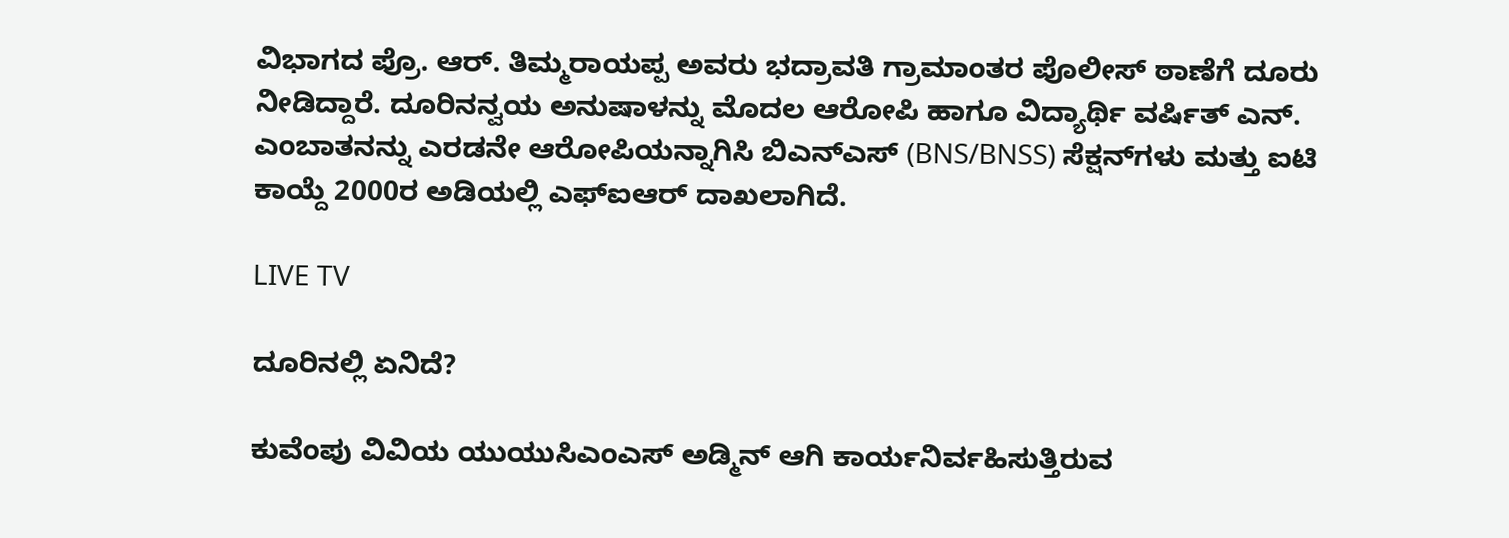ವಿಭಾಗದ ಪ್ರೊ. ಆರ್. ತಿಮ್ಮರಾಯಪ್ಪ ಅವರು ಭದ್ರಾವತಿ ಗ್ರಾಮಾಂತರ ಪೊಲೀಸ್ ಠಾಣೆಗೆ ದೂರು ನೀಡಿದ್ದಾರೆ. ದೂರಿನನ್ವಯ ಅನುಷಾಳನ್ನು ಮೊದಲ ಆರೋಪಿ ಹಾಗೂ ವಿದ್ಯಾರ್ಥಿ ವರ್ಷಿತ್ ಎನ್. ಎಂಬಾತನನ್ನು ಎರಡನೇ ಆರೋಪಿಯನ್ನಾಗಿಸಿ ಬಿಎನ್‌ಎಸ್ (BNS/BNSS) ಸೆಕ್ಷನ್‌ಗಳು ಮತ್ತು ಐಟಿ ಕಾಯ್ದೆ 2000ರ ಅಡಿಯಲ್ಲಿ ಎಫ್‌ಐಆರ್ ದಾಖಲಾಗಿದೆ.

LIVE TV

ದೂರಿನಲ್ಲಿ ಏನಿದೆ?

ಕುವೆಂಪು ವಿವಿಯ ಯುಯುಸಿಎಂಎಸ್ ಅಡ್ಮಿನ್ ಆಗಿ ಕಾರ್ಯನಿರ್ವಹಿಸುತ್ತಿರುವ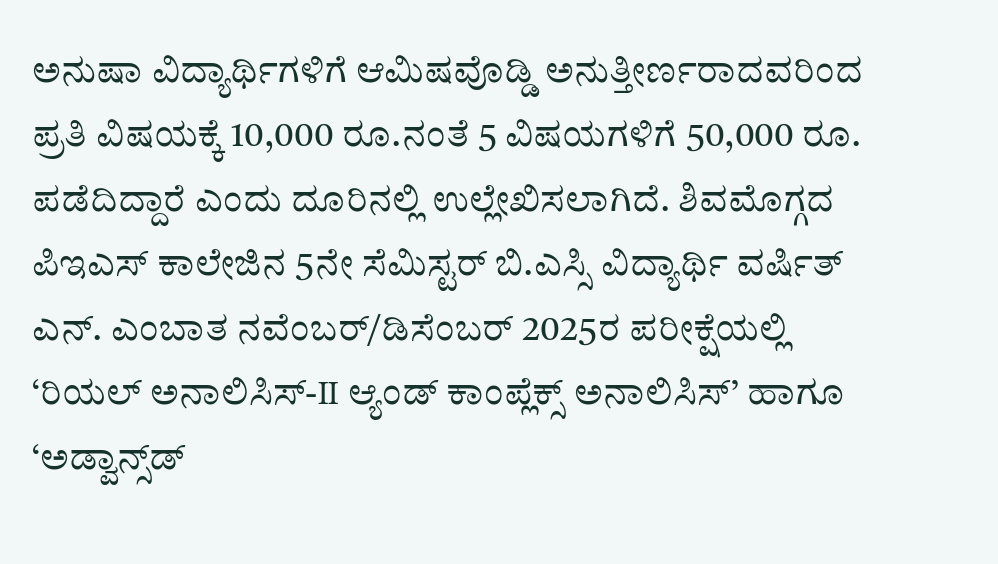ಅನುಷಾ ವಿದ್ಯಾರ್ಥಿಗಳಿಗೆ ಆಮಿಷವೊಡ್ಡಿ ಅನುತ್ತೀರ್ಣರಾದವರಿಂದ ಪ್ರತಿ ವಿಷಯಕ್ಕೆ 10,000 ರೂ.ನಂತೆ 5 ವಿಷಯಗಳಿಗೆ 50,000 ರೂ. ಪಡೆದಿದ್ದಾರೆ ಎಂದು ದೂರಿನಲ್ಲಿ ಉಲ್ಲೇಖಿಸಲಾಗಿದೆ. ಶಿವಮೊಗ್ಗದ ಪಿಇಎಸ್ ಕಾಲೇಜಿನ 5ನೇ ಸೆಮಿಸ್ಟರ್ ಬಿ.ಎಸ್ಸಿ ವಿದ್ಯಾರ್ಥಿ ವರ್ಷಿತ್ ಎನ್. ಎಂಬಾತ ನವೆಂಬರ್/ಡಿಸೆಂಬರ್ 2025ರ ಪರೀಕ್ಷೆಯಲ್ಲಿ ‘ರಿಯಲ್ ಅನಾಲಿಸಿಸ್-II ಆ್ಯಂಡ್ ಕಾಂಪ್ಲೆಕ್ಸ್ ಅನಾಲಿಸಿಸ್’ ಹಾಗೂ ‘ಅಡ್ವಾನ್ಸ್‌ಡ್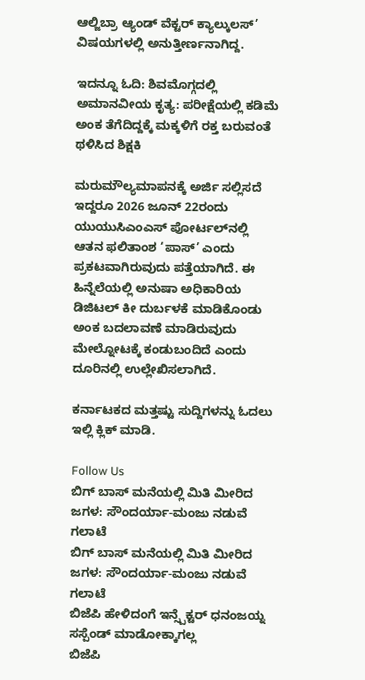ಆಲ್ಜಿಬ್ರಾ ಆ್ಯಂಡ್ ವೆಕ್ಟರ್ ಕ್ಯಾಲ್ಕುಲಸ್’ ವಿಷಯಗಳಲ್ಲಿ ಅನುತ್ತೀರ್ಣನಾಗಿದ್ದ.

ಇದನ್ನೂ ಓದಿ: ಶಿವಮೊಗ್ಗದಲ್ಲಿ ಅಮಾನವೀಯ ಕೃತ್ಯ: ಪರೀಕ್ಷೆಯಲ್ಲಿ ಕಡಿಮೆ ಅಂಕ ತೆಗೆದಿದ್ದಕ್ಕೆ ಮಕ್ಕಳಿಗೆ ರಕ್ತ ಬರುವಂತೆ ಥಳಿಸಿದ ಶಿಕ್ಷಕಿ

ಮರುಮೌಲ್ಯಮಾಪನಕ್ಕೆ ಅರ್ಜಿ ಸಲ್ಲಿಸದೆ ಇದ್ದರೂ 2026 ಜೂನ್ 22ರಂದು ಯುಯುಸಿಎಂಎಸ್ ಪೋರ್ಟಲ್‌ನಲ್ಲಿ ಆತನ ಫಲಿತಾಂಶ ‘ಪಾಸ್’ ಎಂದು ಪ್ರಕಟವಾಗಿರುವುದು ಪತ್ತೆಯಾಗಿದೆ. ಈ ಹಿನ್ನೆಲೆಯಲ್ಲಿ ಅನುಷಾ ಅಧಿಕಾರಿಯ ಡಿಜಿಟಲ್ ಕೀ ದುರ್ಬಳಕೆ ಮಾಡಿಕೊಂಡು ಅಂಕ ಬದಲಾವಣೆ ಮಾಡಿರುವುದು ಮೇಲ್ನೋಟಕ್ಕೆ ಕಂಡುಬಂದಿದೆ ಎಂದು ದೂರಿನಲ್ಲಿ ಉಲ್ಲೇಖಿಸಲಾಗಿದೆ.

ಕರ್ನಾಟಕದ ಮತ್ತಷ್ಟು ಸುದ್ದಿಗಳನ್ನು ಓದಲು ಇಲ್ಲಿ ಕ್ಲಿಕ್ ಮಾಡಿ.

Follow Us
ಬಿಗ್ ಬಾಸ್ ಮನೆಯಲ್ಲಿ ಮಿತಿ ಮೀರಿದ ಜಗಳ: ಸೌಂದರ್ಯಾ-ಮಂಜು ನಡುವೆ ಗಲಾಟೆ
ಬಿಗ್ ಬಾಸ್ ಮನೆಯಲ್ಲಿ ಮಿತಿ ಮೀರಿದ ಜಗಳ: ಸೌಂದರ್ಯಾ-ಮಂಜು ನಡುವೆ ಗಲಾಟೆ
ಬಿಜೆಪಿ ಹೇಳಿದಂಗೆ ಇನ್ಸ್ಪೆಕ್ಟರ್ ಧನಂಜಯ್ನ ಸಸ್ಪೆಂಡ್ ಮಾಡೋಕ್ಕಾಗಲ್ಲ
ಬಿಜೆಪಿ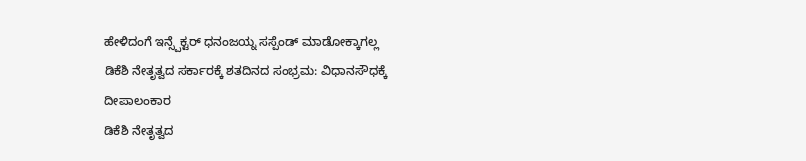ಹೇಳಿದಂಗೆ ಇನ್ಸ್ಪೆಕ್ಟರ್ ಧನಂಜಯ್ನ ಸಸ್ಪೆಂಡ್ ಮಾಡೋಕ್ಕಾಗಲ್ಲ
ಡಿಕೆಶಿ ನೇತೃತ್ವದ ಸರ್ಕಾರಕ್ಕೆ ಶತದಿನದ ಸಂಭ್ರಮ: ವಿಧಾನಸೌಧಕ್ಕೆ ದೀಪಾಲಂಕಾರ
ಡಿಕೆಶಿ ನೇತೃತ್ವದ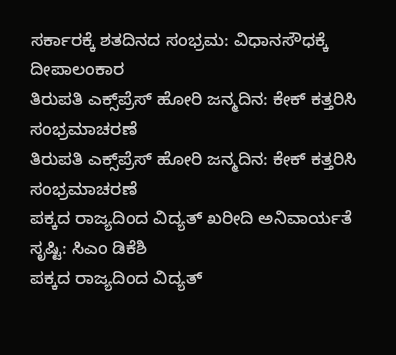ಸರ್ಕಾರಕ್ಕೆ ಶತದಿನದ ಸಂಭ್ರಮ: ವಿಧಾನಸೌಧಕ್ಕೆ ದೀಪಾಲಂಕಾರ
ತಿರುಪತಿ ಎಕ್ಸ್‌ಪ್ರೆಸ್ ಹೋರಿ ಜನ್ಮದಿನ: ಕೇಕ್ ಕತ್ತರಿಸಿ ಸಂಭ್ರಮಾಚರಣೆ
ತಿರುಪತಿ ಎಕ್ಸ್‌ಪ್ರೆಸ್ ಹೋರಿ ಜನ್ಮದಿನ: ಕೇಕ್ ಕತ್ತರಿಸಿ ಸಂಭ್ರಮಾಚರಣೆ
ಪಕ್ಕದ ರಾಜ್ಯದಿಂದ ವಿದ್ಯತ್ ಖರೀದಿ ಅನಿವಾರ್ಯತೆ ಸೃಷ್ಟಿ: ಸಿಎಂ ಡಿಕೆಶಿ
ಪಕ್ಕದ ರಾಜ್ಯದಿಂದ ವಿದ್ಯತ್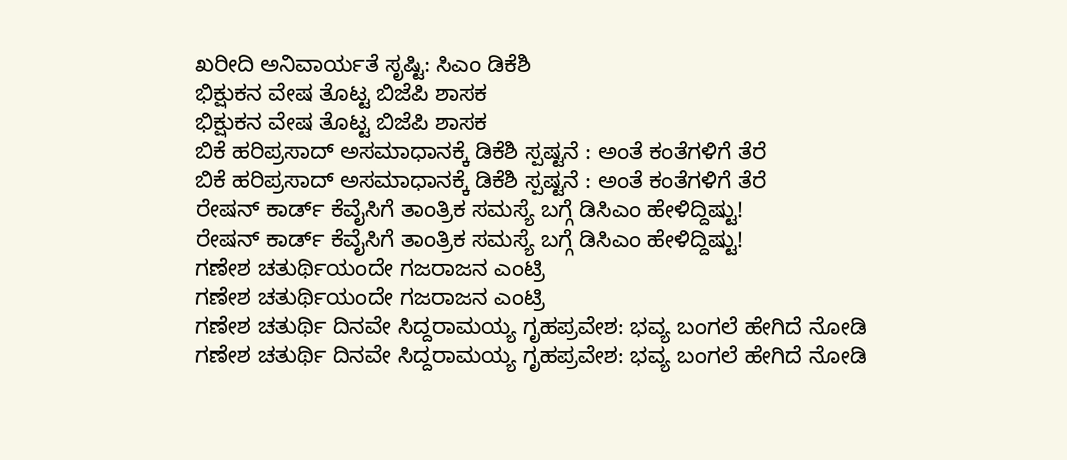ಖರೀದಿ ಅನಿವಾರ್ಯತೆ ಸೃಷ್ಟಿ: ಸಿಎಂ ಡಿಕೆಶಿ
ಭಿಕ್ಷುಕನ ವೇಷ ತೊಟ್ಟ ಬಿಜೆಪಿ ಶಾಸಕ
ಭಿಕ್ಷುಕನ ವೇಷ ತೊಟ್ಟ ಬಿಜೆಪಿ ಶಾಸಕ
ಬಿಕೆ ಹರಿಪ್ರಸಾದ್ ಅಸಮಾಧಾನಕ್ಕೆ ಡಿಕೆಶಿ ಸ್ಪಷ್ಟನೆ : ಅಂತೆ ಕಂತೆಗಳಿಗೆ ತೆರೆ
ಬಿಕೆ ಹರಿಪ್ರಸಾದ್ ಅಸಮಾಧಾನಕ್ಕೆ ಡಿಕೆಶಿ ಸ್ಪಷ್ಟನೆ : ಅಂತೆ ಕಂತೆಗಳಿಗೆ ತೆರೆ
ರೇಷನ್ ಕಾರ್ಡ್ ಕೆವೈಸಿಗೆ ತಾಂತ್ರಿಕ ಸಮಸ್ಯೆ ಬಗ್ಗೆ ಡಿಸಿಎಂ ಹೇಳಿದ್ದಿಷ್ಟು!
ರೇಷನ್ ಕಾರ್ಡ್ ಕೆವೈಸಿಗೆ ತಾಂತ್ರಿಕ ಸಮಸ್ಯೆ ಬಗ್ಗೆ ಡಿಸಿಎಂ ಹೇಳಿದ್ದಿಷ್ಟು!
ಗಣೇಶ ಚತುರ್ಥಿಯಂದೇ ಗಜರಾಜನ ಎಂಟ್ರಿ
ಗಣೇಶ ಚತುರ್ಥಿಯಂದೇ ಗಜರಾಜನ ಎಂಟ್ರಿ
ಗಣೇಶ ಚತುರ್ಥಿ ದಿನವೇ ಸಿದ್ದರಾಮಯ್ಯ ಗೃಹಪ್ರವೇಶ: ಭವ್ಯ ಬಂಗಲೆ ಹೇಗಿದೆ ನೋಡಿ
ಗಣೇಶ ಚತುರ್ಥಿ ದಿನವೇ ಸಿದ್ದರಾಮಯ್ಯ ಗೃಹಪ್ರವೇಶ: ಭವ್ಯ ಬಂಗಲೆ ಹೇಗಿದೆ ನೋಡಿ